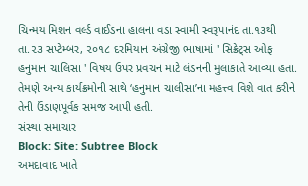ચિન્મય મિશન વર્લ્ડ વાઈડના હાલના વડા સ્વામી સ્વરૂપાનંદ તા.૧૩થી તા.૨૩ સપ્ટેમ્બર, ૨૦૧૮ દરમિયાન અંગ્રેજી ભાષામાં ' સિક્રેટ્સ ઓફ હનુમાન ચાલિસા ' વિષય ઉપર પ્રવચન માટે લંડનની મુલાકાતે આવ્યા હતા. તેમણે અન્ય કાર્યક્રમોની સાથે ‘હનુમાન ચાલીસા’ના મહત્ત્વ વિશે વાત કરીને તેની ઉંડાણપૂર્વક સમજ આપી હતી.
સંસ્થા સમાચાર
Block: Site: Subtree Block
અમદાવાદ ખાતે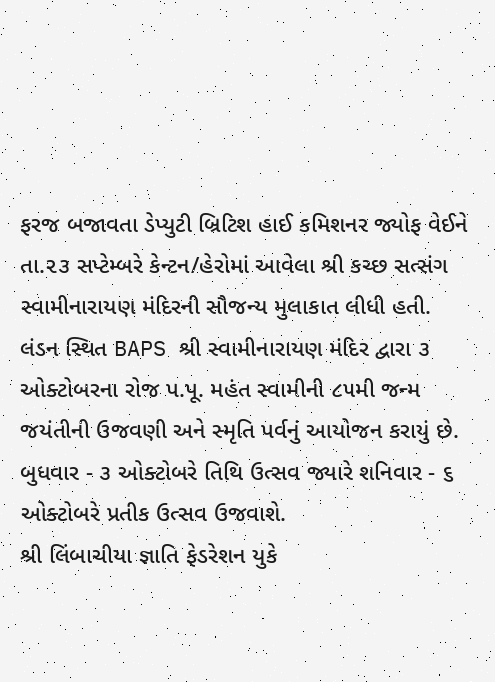ફરજ બજાવતા ડેપ્યુટી બ્રિટિશ હાઈ કમિશનર જ્યોફ વેઈને તા.૨૩ સપ્ટેમ્બરે કેન્ટન/હેરોમાં આવેલા શ્રી કચ્છ સત્સંગ સ્વામીનારાયણ મંદિરની સૌજન્ય મુલાકાત લીધી હતી.
લંડન સ્થિત BAPS શ્રી સ્વામીનારાયણ મંદિર દ્વારા ૩ ઓક્ટોબરના રોજ પ.પૂ. મહંત સ્વામીની ૮૫મી જન્મ જયંતીની ઉજવણી અને સ્મૃતિ પર્વનું આયોજન કરાયું છે. બુધવાર - ૩ ઓક્ટોબરે તિથિ ઉત્સવ જ્યારે શનિવાર - ૬ ઓક્ટોબરે પ્રતીક ઉત્સવ ઉજવાશે.
શ્રી લિંબાચીયા જ્ઞાતિ ફેડરેશન યુકે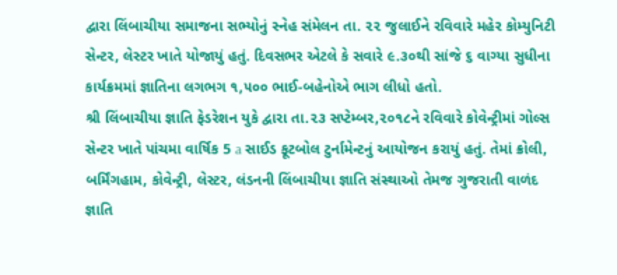દ્વારા લિંબાચીયા સમાજના સભ્યોનું સ્નેહ સંમેલન તા. ૨૨ જુલાઈને રવિવારે મહેર કોમ્યુનિટી સેન્ટર, લેસ્ટર ખાતે યોજાયું હતું. દિવસભર એટલે કે સવારે ૯.૩૦થી સાંજે ૬ વાગ્યા સુધીના કાર્યક્રમમાં જ્ઞાતિના લગભગ ૧,૫૦૦ ભાઈ-બહેનોએ ભાગ લીધો હતો.
શ્રી લિંબાચીયા જ્ઞાતિ ફેડરેશન યુકે દ્વારા તા.૨૩ સપ્ટેમ્બર,૨૦૧૮ને રવિવારે કોવેન્ટ્રીમાં ગોલ્સ સેન્ટર ખાતે પાંચમા વાર્ષિક 5 a સાઈડ ફૂટબોલ ટુર્નામેન્ટનું આયોજન કરાયું હતું. તેમાં ક્રોલી, બર્મિંગહામ, કોવેન્ટ્રી, લેસ્ટર, લંડનની લિંબાચીયા જ્ઞાતિ સંસ્થાઓ તેમજ ગુજરાતી વાળંદ જ્ઞાતિ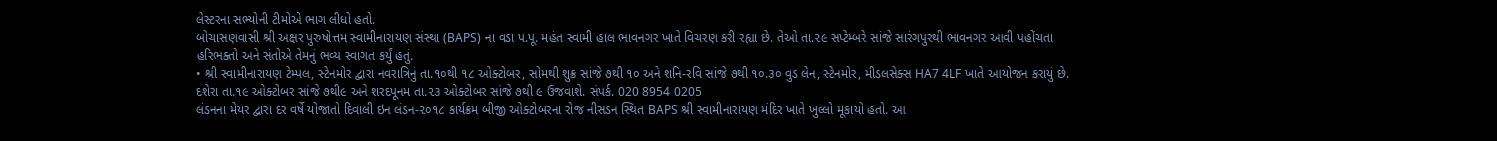લેસ્ટરના સભ્યોની ટીમોએ ભાગ લીધો હતો.
બોચાસણવાસી શ્રી અક્ષર પુરુષોત્તમ સ્વામીનારાયણ સંસ્થા (BAPS) ના વડા પ.પૂ. મહંત સ્વામી હાલ ભાવનગર ખાતે વિચરણ કરી રહ્યા છે. તેઓ તા.૨૯ સપ્ટેમ્બરે સાંજે સારંગપુરથી ભાવનગર આવી પહોંચતા હરિભક્તો અને સંતોએ તેમનું ભવ્ય સ્વાગત કર્યું હતું.
• શ્રી સ્વામીનારાયણ ટેમ્પલ, સ્ટેનમોર દ્વારા નવરાત્રિનું તા.૧૦થી ૧૮ ઓક્ટોબર, સોમથી શુક્ર સાંજે ૭થી ૧૦ અને શનિ-રવિ સાંજે ૭થી ૧૦.૩૦ વુડ લેન, સ્ટેનમોર, મીડલસેક્સ HA7 4LF ખાતે આયોજન કરાયું છે. દશેરા તા.૧૯ ઓક્ટોબર સાંજે ૭થી૯ અને શરદપૂનમ તા.૨૩ ઓક્ટોબર સાંજે ૭થી ૯ ઉજવાશે. સંપર્ક. 020 8954 0205
લંડનના મેયર દ્વારા દર વર્ષે યોજાતો દિવાલી ઇન લંડન-૨૦૧૮ કાર્યક્રમ બીજી ઓક્ટોબરના રોજ નીસડન સ્થિત BAPS શ્રી સ્વામીનારાયણ મંદિર ખાતે ખુલ્લો મૂકાયો હતો. આ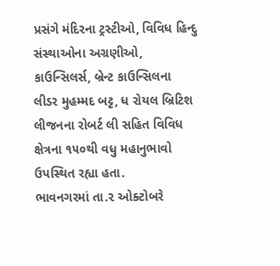પ્રસંગે મંદિરના ટ્રસ્ટીઓ, વિવિધ હિન્દુ સંસ્થાઓના અગ્રણીઓ, કાઉન્સિલર્સ, બ્રેન્ટ કાઉન્સિલના લીડર મુહમ્મદ બટ્ટ, ધ રોયલ બ્રિટિશ લીજનના રોબર્ટ લી સહિત વિવિધ ક્ષેત્રના ૧૫૦થી વધુ મહાનુભાવો ઉપસ્થિત રહ્યા હતા.
ભાવનગરમાં તા.૨ ઓક્ટોબરે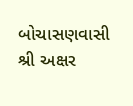બોચાસણવાસી શ્રી અક્ષર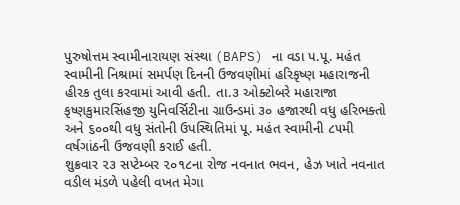પુરુષોત્તમ સ્વામીનારાયણ સંસ્થા (BAPS) ના વડા પ.પૂ. મહંત સ્વામીની નિશ્રામાં સમર્પણ દિનની ઉજવણીમાં હરિકૃષ્ણ મહારાજની હીરક તુલા કરવામાં આવી હતી. તા.૩ ઓક્ટોબરે મહારાજા કૃષ્ણકુમારસિંહજી યુનિવર્સિટીના ગ્રાઉન્ડમાં ૩૦ હજારથી વધુ હરિભક્તો અને ૬૦૦થી વધુ સંતોની ઉપસ્થિતિમાં પૂ. મહંત સ્વામીની ૮૫મી વર્ષગાંઠની ઉજવણી કરાઈ હતી.
શુક્રવાર ૨૩ સપ્ટેમ્બર ૨૦૧૮ના રોજ નવનાત ભવન, હેઝ ખાતે નવનાત વડીલ મંડળે પહેલી વખત મેગા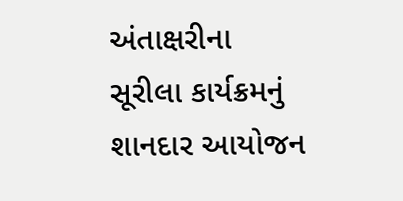અંતાક્ષરીના સૂરીલા કાર્યક્રમનું શાનદાર આયોજન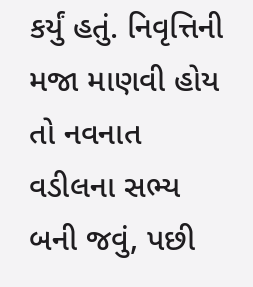કર્યું હતું. નિવૃત્તિની મજા માણવી હોય તો નવનાત વડીલના સભ્ય બની જવું, પછી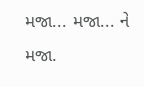મજા... મજા... ને મજા.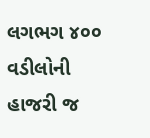લગભગ ૪૦૦ વડીલોની હાજરી જ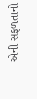એની સફળતાનો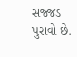સજ્જડ પુરાવો છે.